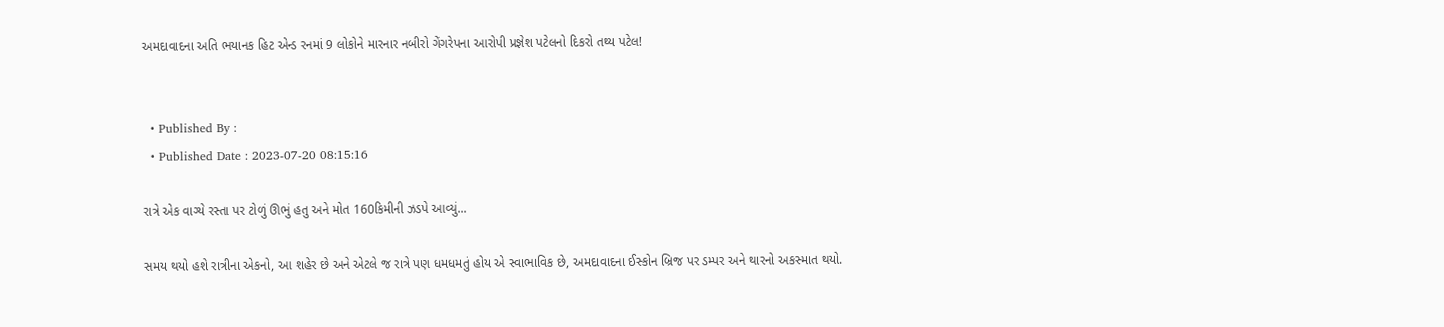અમદાવાદના અતિ ભયાનક હિટ એન્ડ રનમાં 9 લોકોને મારનાર નબીરો ગેંગરેપના આરોપી પ્રજ્ઞેશ પટેલનો દિકરો તથ્ય પટેલ!


  • Published By :
  • Published Date : 2023-07-20 08:15:16

રાત્રે એક વાગ્યે રસ્તા પર ટોળું ઊભું હતુ અને મોત 160કિમીની ઝડપે આવ્યું...

સમય થયો હશે રાત્રીના એકનો, આ શહેર છે અને એટલે જ રાત્રે પણ ધમધમતું હોય એ સ્વાભાવિક છે, અમદાવાદના ઈસ્કોન બ્રિજ પર ડમ્પર અને થારનો અકસ્માત થયો.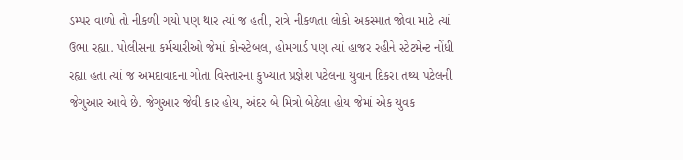ડમ્પર વાળો તો નીકળી ગયો પણ થાર ત્યાં જ હતી, રાત્રે નીકળતા લોકો અકસ્માત જોવા માટે ત્યાં ઉભા રહ્યા. પોલીસના કર્મચારીઓ જેમાં કોન્સ્ટેબલ, હોમગાર્ડ પણ ત્યાં હાજર રહીને સ્ટેટમેન્ટ નોંધી રહ્યા હતા ત્યાં જ અમદાવાદના ગોતા વિસ્તારના કુખ્યાત પ્રજ્ઞેશ પટેલના યુવાન દિકરા તથ્ય પટેલની જેગુઆર આવે છે. જેગુઆર જેવી કાર હોય, અંદર બે મિત્રો બેઠેલા હોય જેમાં એક યુવક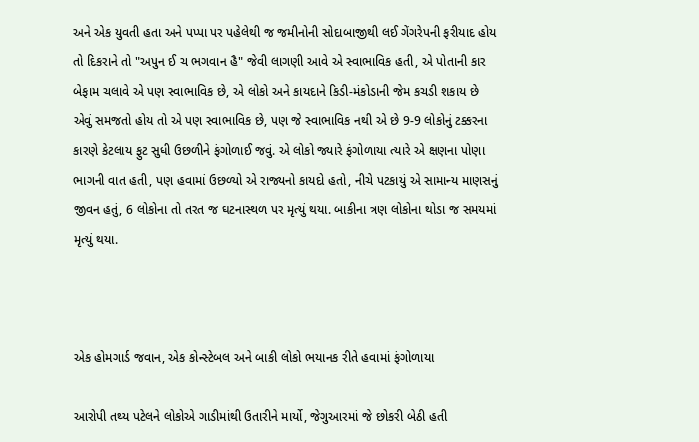અને એક યુવતી હતા અને પપ્પા પર પહેલેથી જ જમીનોની સોદાબાજીથી લઈ ગેંગરેપની ફરીયાદ હોય તો દિકરાને તો "અપુન ઈ ચ ભગવાન હૈ" જેવી લાગણી આવે એ સ્વાભાવિક હતી, એ પોતાની કાર બેફામ ચલાવે એ પણ સ્વાભાવિક છે, એ લોકો અને કાયદાને કિડી-મંકોડાની જેમ કચડી શકાય છે એવું સમજતો હોય તો એ પણ સ્વાભાવિક છે, પણ જે સ્વાભાવિક નથી એ છે 9-9 લોકોનું ટક્કરના કારણે કેટલાય ફુટ સુધી ઉછળીને ફંગોળાઈ જવું. એ લોકો જ્યારે ફંગોળાયા ત્યારે એ ક્ષણના પોણા ભાગની વાત હતી, પણ હવામાં ઉછળ્યો એ રાજ્યનો કાયદો હતો, નીચે પટકાયું એ સામાન્ય માણસનું જીવન હતું, 6 લોકોના તો તરત જ ઘટનાસ્થળ પર મૃત્યું થયા. બાકીના ત્રણ લોકોના થોડા જ સમયમાં મૃત્યું થયા.



એક હોમગાર્ડ જવાન, એક કોન્સ્ટેબલ અને બાકી લોકો ભયાનક રીતે હવામાં ફંગોળાયા

આરોપી તથ્ય પટેલને લોકોએ ગાડીમાંથી ઉતારીને માર્યો, જેગુઆરમાં જે છોકરી બેઠી હતી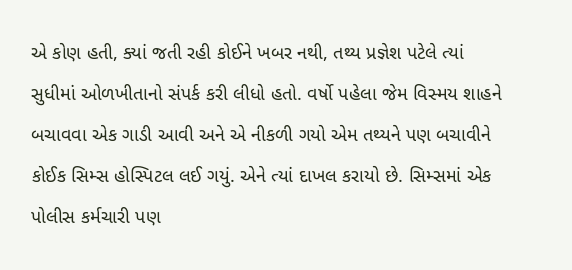એ કોણ હતી, ક્યાં જતી રહી કોઈને ખબર નથી, તથ્ય પ્રજ્ઞેશ પટેલે ત્યાં સુધીમાં ઓળખીતાનો સંપર્ક કરી લીધો હતો. વર્ષો પહેલા જેમ વિસ્મય શાહને બચાવવા એક ગાડી આવી અને એ નીકળી ગયો એમ તથ્યને પણ બચાવીને કોઈક સિમ્સ હોસ્પિટલ લઈ ગયું. એને ત્યાં દાખલ કરાયો છે. સિમ્સમાં એક પોલીસ કર્મચારી પણ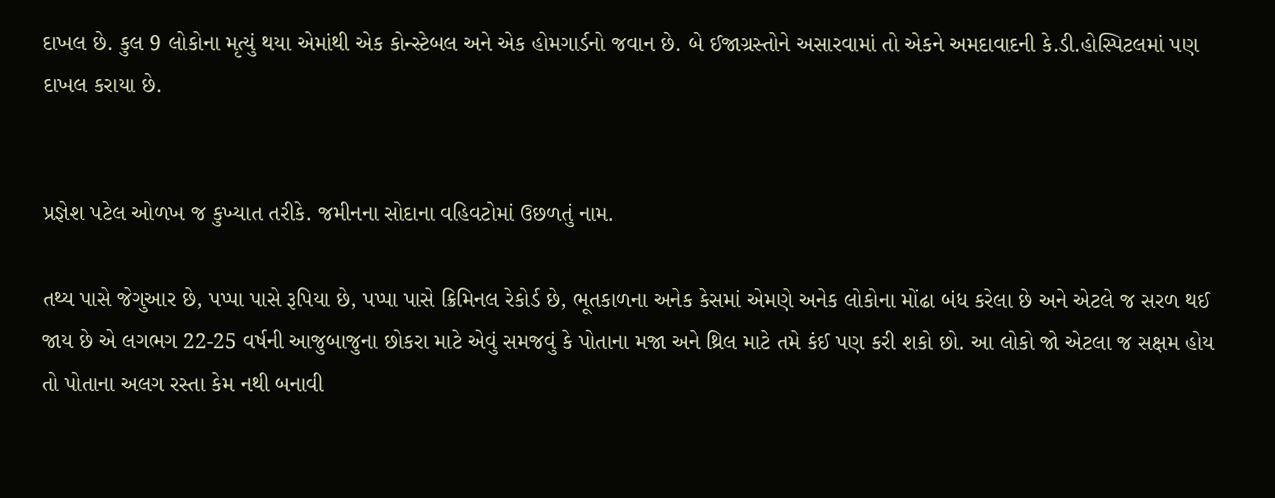દાખલ છે. કુલ 9 લોકોના મૃત્યું થયા એમાંથી એક કોન્સ્ટેબલ અને એક હોમગાર્ડનો જવાન છે. બે ઈજાગ્રસ્તોને અસારવામાં તો એકને અમદાવાદની કે.ડી.હોસ્પિટલમાં પણ દાખલ કરાયા છે.


પ્રજ્ઞેશ પટેલ ઓળખ જ કુખ્યાત તરીકે. જમીનના સોદાના વહિવટોમાં ઉછળતું નામ.

તથ્ય પાસે જેગુઆર છે, પપ્પા પાસે રૂપિયા છે, પપ્પા પાસે ક્રિમિનલ રેકોર્ડ છે, ભૂતકાળના અનેક કેસમાં એમણે અનેક લોકોના મોંઢા બંધ કરેલા છે અને એટલે જ સરળ થઈ જાય છે એ લગભગ 22-25 વર્ષની આજુબાજુના છોકરા માટે એવું સમજવું કે પોતાના મજા અને થ્રિલ માટે તમે કંઈ પણ કરી શકો છો. આ લોકો જો એટલા જ સક્ષમ હોય તો પોતાના અલગ રસ્તા કેમ નથી બનાવી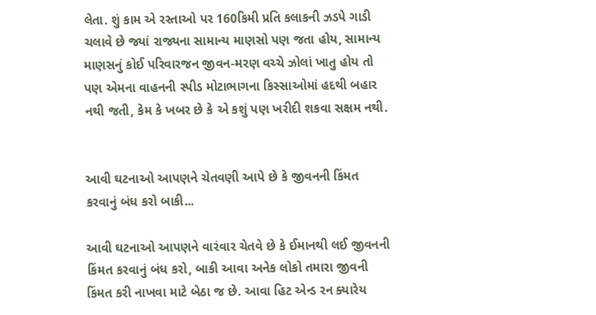લેતા. શું કામ એ રસ્તાઓ પર 160કિમી પ્રતિ કલાકની ઝડપે ગાડી ચલાવે છે જ્યાં રાજ્યના સામાન્ય માણસો પણ જતા હોય, સામાન્ય માણસનું કોઈ પરિવારજન જીવન-મરણ વચ્ચે ઝોલાં ખાતુ હોય તો પણ એમના વાહનની સ્પીડ મોટાભાગના કિસ્સાઓમાં હદથી બહાર નથી જતી, કેમ કે ખબર છે કે એ કશું પણ ખરીદી શકવા સક્ષમ નથી.


આવી ઘટનાઓ આપણને ચેતવણી આપે છે કે જીવનની કિંમત કરવાનું બંધ કરો બાકી...

આવી ઘટનાઓ આપણને વારંવાર ચેતવે છે કે ઈમાનથી લઈ જીવનની કિંમત કરવાનું બંધ કરો, બાકી આવા અનેક લોકો તમારા જીવની કિંમત કરી નાખવા માટે બેઠા જ છે. આવા હિટ એન્ડ રન ક્યારેય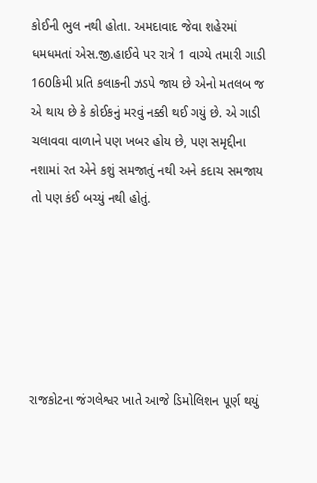કોઈની ભુલ નથી હોતા. અમદાવાદ જેવા શહેરમાં ધમધમતાં એસ.જી.હાઈવે પર રાત્રે 1 વાગ્યે તમારી ગાડી 160કિમી પ્રતિ કલાકની ઝડપે જાય છે એનો મતલબ જ એ થાય છે કે કોઈકનું મરવું નક્કી થઈ ગયું છે. એ ગાડી ચલાવવા વાળાને પણ ખબર હોય છે, પણ સમૃદ્દીના નશામાં રત એને કશું સમજાતું નથી અને કદાચ સમજાય તો પણ કંઈ બચ્યું નથી હોતું.






રાજકોટના જંગલેશ્વર ખાતે આજે ડિમોલિશન પૂર્ણ થયું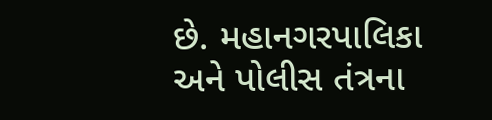છે. મહાનગરપાલિકા અને પોલીસ તંત્રના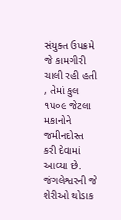સંયુક્ત ઉપક્રમે જે કામગીરી ચાલી રહી હતી , તેમાં કુલ ૧૫૦૯ જેટલા મકાનોને જમીનદોસ્ત કરી દેવામાં આવ્યા છે. જંગલેશ્વરની જે શેરીઓ થોડાક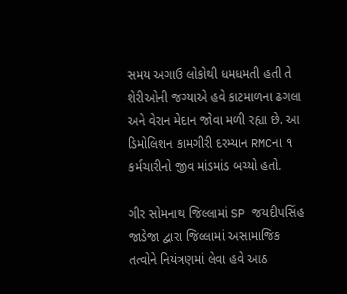સમય અગાઉ લોકોથી ધમધમતી હતી તે શેરીઓની જગ્યાએ હવે કાટમાળના ઢગલા અને વેરાન મેદાન જોવા મળી રહ્યા છે. આ ડિમોલિશન કામગીરી દરમ્યાન RMCના ૧ કર્મચારીનો જીવ માંડમાંડ બચ્યો હતો.

ગીર સોમનાથ જિલ્લામાં SP જયદીપસિંહ જાડેજા દ્વારા જિલ્લામાં અસામાજિક તત્વોને નિયંત્રણમાં લેવા હવે આઠ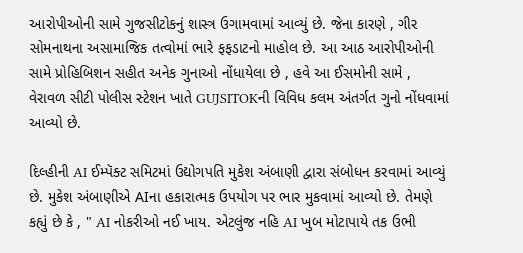આરોપીઓની સામે ગુજસીટોકનું શાસ્ત્ર ઉગામવામાં આવ્યું છે. જેના કારણે , ગીર સોમનાથના અસામાજિક તત્વોમાં ભારે ફફડાટનો માહોલ છે. આ આઠ આરોપીઓની સામે પ્રોહિબિશન સહીત અનેક ગુનાઓ નોંધાયેલા છે , હવે આ ઈસમોની સામે , વેરાવળ સીટી પોલીસ સ્ટેશન ખાતે GUJSITOKની વિવિધ કલમ અંતર્ગત ગુનો નોંધવામાં આવ્યો છે.

દિલ્હીની AI ઈમ્પૅક્ટ સમિટમાં ઉદ્યોગપતિ મુકેશ અંબાણી દ્વારા સંબોધન કરવામાં આવ્યું છે. મુકેશ અંબાણીએ AIના હકારાત્મક ઉપયોગ પર ભાર મુકવામાં આવ્યો છે. તેમણે કહ્યું છે કે , " AI નોકરીઓ નઈ ખાય. એટલુંજ નહિ AI ખુબ મોટાપાયે તક ઉભી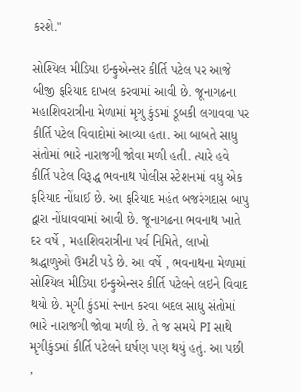કરશે."

સોશ્યિલ મીડિયા ઇન્ફુએન્સર કીર્તિ પટેલ પર આજે બીજી ફરિયાદ દાખલ કરવામાં આવી છે. જૂનાગઢના મહાશિવરાત્રીના મેળામાં મૃગુ કુંડમાં ડૂબકી લગાવવા પર કીર્તિ પટેલ વિવાદોમાં આવ્યા હતા. આ બાબતે સાધુ સંતોમાં ભારે નારાજગી જોવા મળી હતી. ત્યારે હવે કીર્તિ પટેલ વિરૂદ્ધ ભવનાથ પોલીસ સ્ટેશનમાં વધુ એક ફરિયાદ નોંધાઈ છે. આ ફરિયાદ મહંત બજરંગદાસ બાપુ દ્વારા નોંધાવવામાં આવી છે. જૂનાગઢના ભવનાથ ખાતે દર વર્ષે , મહાશિવરાત્રીના પર્વ નિમિતે, લાખો શ્રદ્ધાળુઓ ઉમટી પડે છે. આ વર્ષે , ભવનાથના મેળામાં સોશ્યિલ મીડિયા ઇન્ફુએન્સર કીર્તિ પટેલને લઇને વિવાદ થયો છે. મૃગી કુંડમાં સ્નાન કરવા બદલ સાધુ સંતોમાં ભારે નારાજગી જોવા મળી છે. તે જ સમયે PI સાથે મૃગીકુંડમાં કીર્તિ પટેલને ઘર્ષણ પણ થયું હતું. આ પછી ,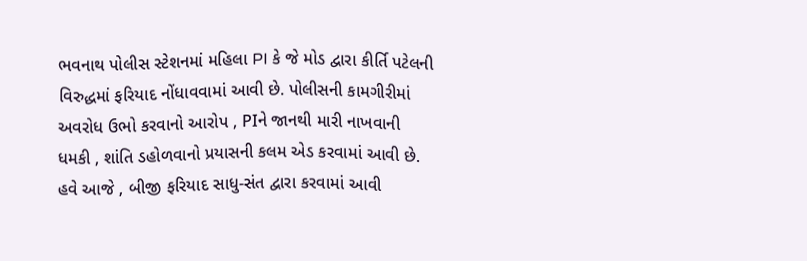ભવનાથ પોલીસ સ્ટેશનમાં મહિલા PI કે જે મોડ દ્વારા કીર્તિ પટેલની વિરુદ્ધમાં ફરિયાદ નોંધાવવામાં આવી છે. પોલીસની કામગીરીમાં અવરોધ ઉભો કરવાનો આરોપ , PIને જાનથી મારી નાખવાની ધમકી , શાંતિ ડહોળવાનો પ્રયાસની કલમ એડ કરવામાં આવી છે. હવે આજે , બીજી ફરિયાદ સાધુ-સંત દ્વારા કરવામાં આવી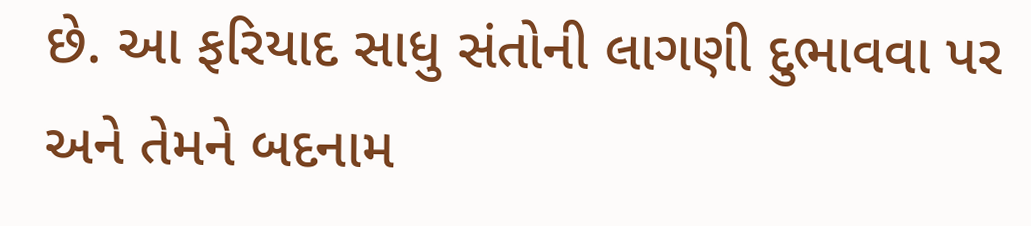છે. આ ફરિયાદ સાધુ સંતોની લાગણી દુભાવવા પર અને તેમને બદનામ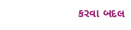કરવા બદલ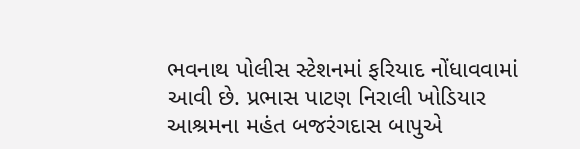ભવનાથ પોલીસ સ્ટેશનમાં ફરિયાદ નોંધાવવામાં આવી છે. પ્રભાસ પાટણ નિરાલી ખોડિયાર આશ્રમના મહંત બજરંગદાસ બાપુએ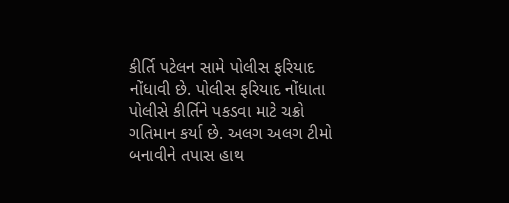કીર્તિ પટેલન સામે પોલીસ ફરિયાદ નોંધાવી છે. પોલીસ ફરિયાદ નોંધાતા પોલીસે કીર્તિને પકડવા માટે ચક્રો ગતિમાન કર્યા છે. અલગ અલગ ટીમો બનાવીને તપાસ હાથ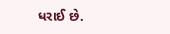ધરાઈ છે.